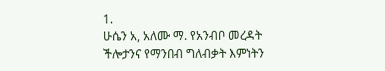1.
ሁሴን አ, አለሙ ማ. የአንብቦ መረዳት ችሎታንና የማንበብ ግለብቃት እምነትን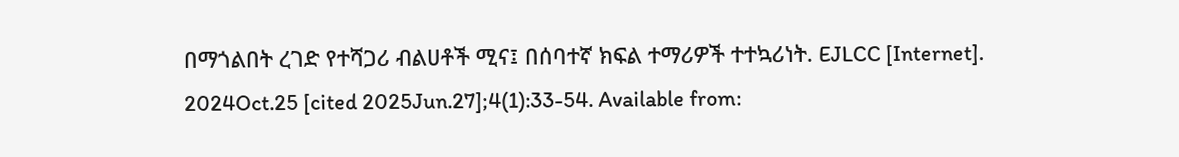በማጎልበት ረገድ የተሻጋሪ ብልሀቶች ሚና፤ በሰባተኛ ክፍል ተማሪዎች ተተኳሪነት. EJLCC [Internet]. 2024Oct.25 [cited 2025Jun.27];4(1):33-54. Available from: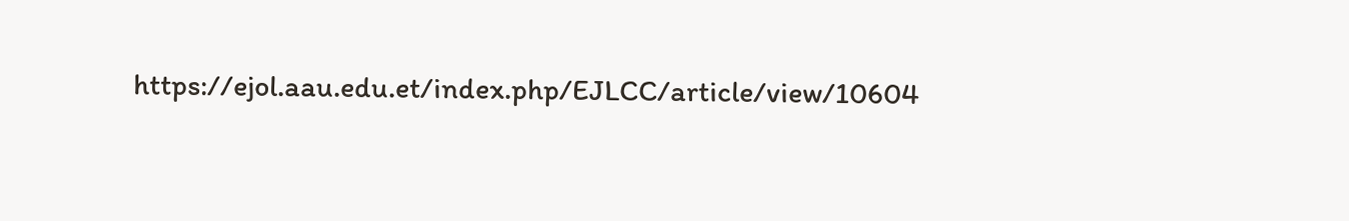https://ejol.aau.edu.et/index.php/EJLCC/article/view/10604